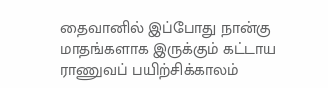தைவானில் இப்போது நான்கு மாதங்களாக இருக்கும் கட்டாய ராணுவப் பயிற்சிக்காலம்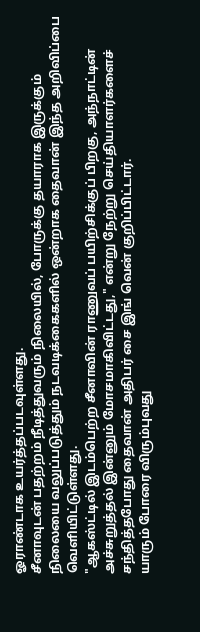ஓராண்டாக உயர்த்தப்படவுள்ளது.
சீனாவுடன் பதற்றம் நீடித்துவரும் நிலையில், போருக்கு தயாராக இருக்கும் நிலையை வலுப்படுத்தும் நடவடிக்கைகளில் ஒன்றாக தைவான் இந்த அறிவிப்பை வெளியிட்டுள்ளது.
"ஆகஸ்ட்டில் இடம்பெற்ற சீனாவின் ராணுவப் பயிற்சிக்குப் பிறகு, அந்நாட்டின் அச்சுறுத்தல் இன்னும் மோசமாகிவிட்டது," என்று நேற்று செய்தியாளர்களைச் சந்தித்தபோது தைவான் அதிபர் சை இங் வென் குறிப்பிட்டார்.
யாரும் போரை விரும்புவது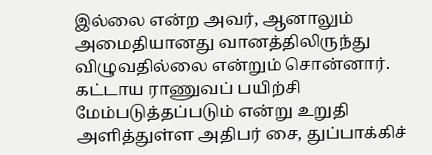இல்லை என்ற அவர், ஆனாலும் அமைதியானது வானத்திலிருந்து விழுவதில்லை என்றும் சொன்னார்.
கட்டாய ராணுவப் பயிற்சி மேம்படுத்தப்படும் என்று உறுதி அளித்துள்ள அதிபர் சை, துப்பாக்கிச்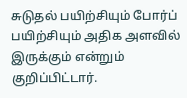சுடுதல் பயிற்சியும் போர்ப் பயிற்சியும் அதிக அளவில் இருக்கும் என்றும் குறிப்பிட்டார்.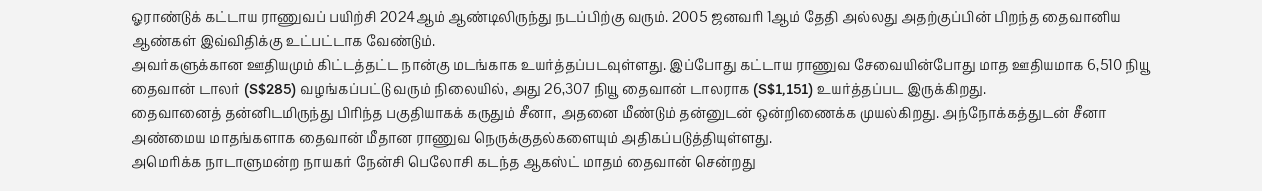ஓராண்டுக் கட்டாய ராணுவப் பயிற்சி 2024ஆம் ஆண்டிலிருந்து நடப்பிற்கு வரும். 2005 ஜனவரி 1ஆம் தேதி அல்லது அதற்குப்பின் பிறந்த தைவானிய ஆண்கள் இவ்விதிக்கு உட்பட்டாக வேண்டும்.
அவர்களுக்கான ஊதியமும் கிட்டத்தட்ட நான்கு மடங்காக உயர்த்தப்படவுள்ளது. இப்போது கட்டாய ராணுவ சேவையின்போது மாத ஊதியமாக 6,510 நியூ தைவான் டாலர் (S$285) வழங்கப்பட்டு வரும் நிலையில், அது 26,307 நியூ தைவான் டாலராக (S$1,151) உயர்த்தப்பட இருக்கிறது.
தைவானைத் தன்னிடமிருந்து பிரிந்த பகுதியாகக் கருதும் சீனா, அதனை மீண்டும் தன்னுடன் ஒன்றிணைக்க முயல்கிறது. அந்நோக்கத்துடன் சீனா அண்மைய மாதங்களாக தைவான் மீதான ராணுவ நெருக்குதல்களையும் அதிகப்படுத்தியுள்ளது.
அமெரிக்க நாடாளுமன்ற நாயகர் நேன்சி பெலோசி கடந்த ஆகஸ்ட் மாதம் தைவான் சென்றது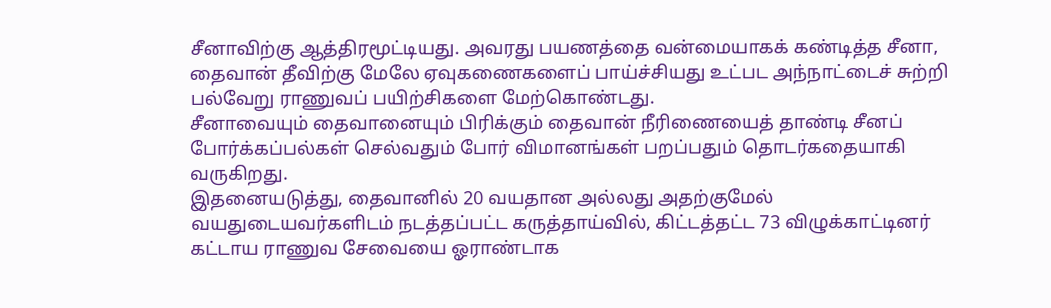சீனாவிற்கு ஆத்திரமூட்டியது. அவரது பயணத்தை வன்மையாகக் கண்டித்த சீனா, தைவான் தீவிற்கு மேலே ஏவுகணைகளைப் பாய்ச்சியது உட்பட அந்நாட்டைச் சுற்றி பல்வேறு ராணுவப் பயிற்சிகளை மேற்கொண்டது.
சீனாவையும் தைவானையும் பிரிக்கும் தைவான் நீரிணையைத் தாண்டி சீனப் போர்க்கப்பல்கள் செல்வதும் போர் விமானங்கள் பறப்பதும் தொடர்கதையாகி வருகிறது.
இதனையடுத்து, தைவானில் 20 வயதான அல்லது அதற்குமேல் வயதுடையவர்களிடம் நடத்தப்பட்ட கருத்தாய்வில், கிட்டத்தட்ட 73 விழுக்காட்டினர் கட்டாய ராணுவ சேவையை ஓராண்டாக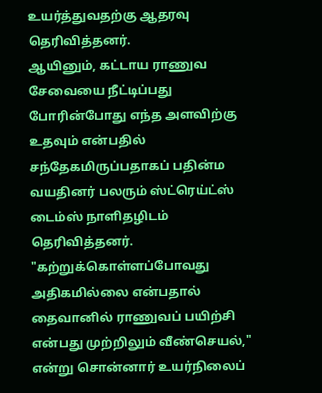உயர்த்துவதற்கு ஆதரவு தெரிவித்தனர்.
ஆயினும், கட்டாய ராணுவ சேவையை நீட்டிப்பது போரின்போது எந்த அளவிற்கு உதவும் என்பதில் சந்தேகமிருப்பதாகப் பதின்ம வயதினர் பலரும் ஸ்ட்ரெய்ட்ஸ் டைம்ஸ் நாளிதழிடம் தெரிவித்தனர்.
"கற்றுக்கொள்ளப்போவது அதிகமில்லை என்பதால் தைவானில் ராணுவப் பயிற்சி என்பது முற்றிலும் வீண்செயல்," என்று சொன்னார் உயர்நிலைப்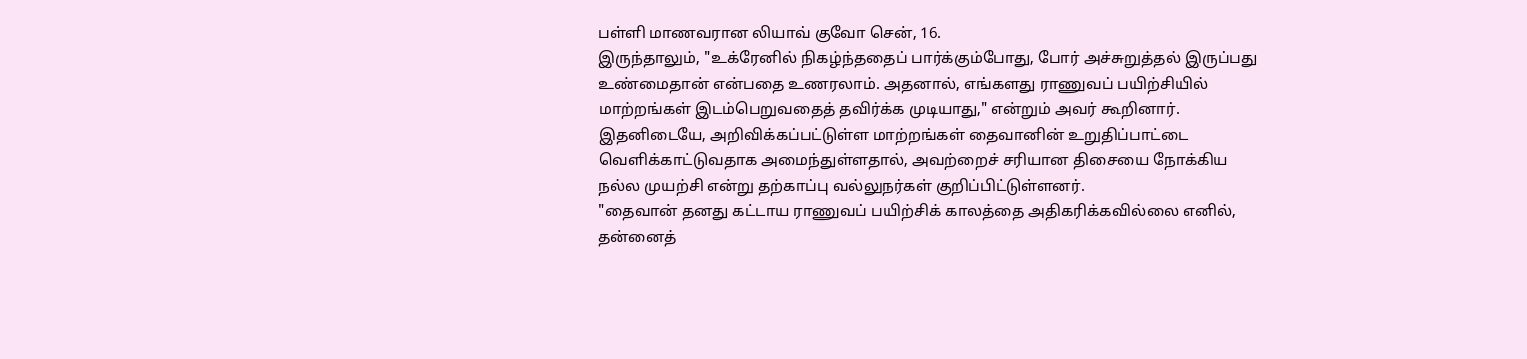பள்ளி மாணவரான லியாவ் குவோ சென், 16.
இருந்தாலும், "உக்ரேனில் நிகழ்ந்ததைப் பார்க்கும்போது, போர் அச்சுறுத்தல் இருப்பது உண்மைதான் என்பதை உணரலாம். அதனால், எங்களது ராணுவப் பயிற்சியில் மாற்றங்கள் இடம்பெறுவதைத் தவிர்க்க முடியாது," என்றும் அவர் கூறினார்.
இதனிடையே, அறிவிக்கப்பட்டுள்ள மாற்றங்கள் தைவானின் உறுதிப்பாட்டை வெளிக்காட்டுவதாக அமைந்துள்ளதால், அவற்றைச் சரியான திசையை நோக்கிய நல்ல முயற்சி என்று தற்காப்பு வல்லுநர்கள் குறிப்பிட்டுள்ளனர்.
"தைவான் தனது கட்டாய ராணுவப் பயிற்சிக் காலத்தை அதிகரிக்கவில்லை எனில், தன்னைத்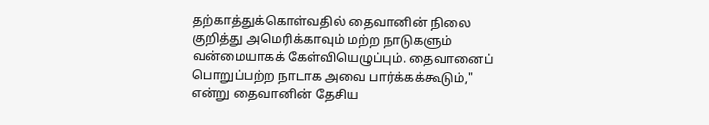தற்காத்துக்கொள்வதில் தைவானின் நிலை குறித்து அமெரிக்காவும் மற்ற நாடுகளும் வன்மையாகக் கேள்வியெழுப்பும். தைவானைப் பொறுப்பற்ற நாடாக அவை பார்க்கக்கூடும்," என்று தைவானின் தேசிய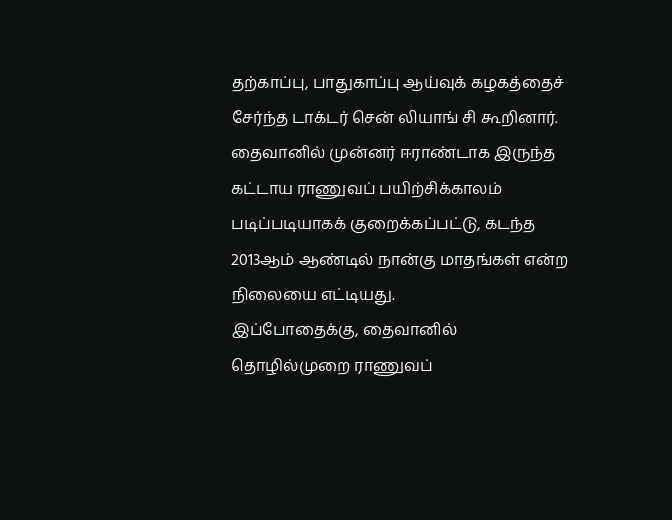தற்காப்பு, பாதுகாப்பு ஆய்வுக் கழகத்தைச் சேர்ந்த டாக்டர் சென் லியாங் சி கூறினார்.
தைவானில் முன்னர் ஈராண்டாக இருந்த கட்டாய ராணுவப் பயிற்சிக்காலம் படிப்படியாகக் குறைக்கப்பட்டு, கடந்த 2013ஆம் ஆண்டில் நான்கு மாதங்கள் என்ற நிலையை எட்டியது.
இப்போதைக்கு, தைவானில் தொழில்முறை ராணுவப்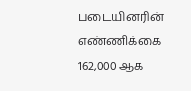படையினரின் எண்ணிக்கை 162,000 ஆக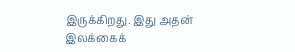இருக்கிறது. இது அதன் இலக்கைக்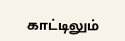காட்டிலும்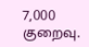7,000 குறைவு.